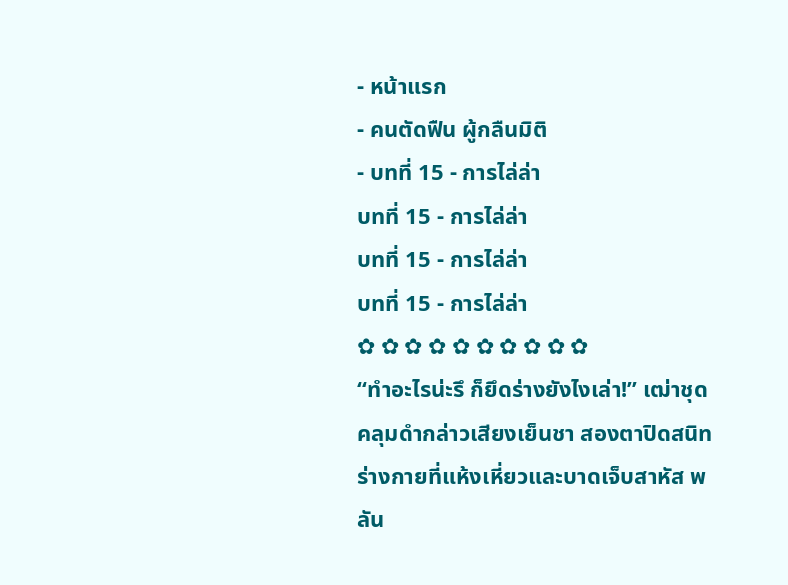- หน้าแรก
- คนตัดฟืน ผู้กลืนมิติ
- บทที่ 15 - การไล่ล่า
บทที่ 15 - การไล่ล่า
บทที่ 15 - การไล่ล่า
บทที่ 15 - การไล่ล่า
✿ ✿ ✿ ✿ ✿ ✿ ✿ ✿ ✿ ✿
“ทำอะไรน่ะรึ ก็ยึดร่างยังไงเล่า!” เฒ่าชุดคลุมดำกล่าวเสียงเย็นชา สองตาปิดสนิท ร่างกายที่แห้งเหี่ยวและบาดเจ็บสาหัส พลัน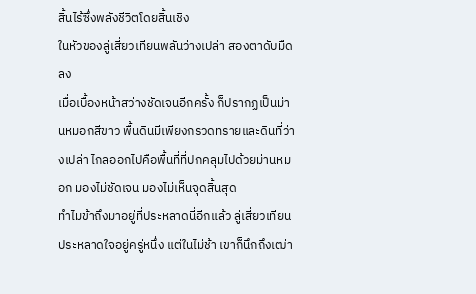สิ้นไร้ซึ่งพลังชีวิตโดยสิ้นเชิง
ในหัวของลู่เสี่ยวเทียนพลันว่างเปล่า สองตาดับมืดลง
เมื่อเบื้องหน้าสว่างชัดเจนอีกครั้ง ก็ปรากฏเป็นม่านหมอกสีขาว พื้นดินมีเพียงกรวดทรายและดินที่ว่างเปล่า ไกลออกไปคือพื้นที่ที่ปกคลุมไปด้วยม่านหมอก มองไม่ชัดเจน มองไม่เห็นจุดสิ้นสุด
ทำไมข้าถึงมาอยู่ที่ประหลาดนี่อีกแล้ว ลู่เสี่ยวเทียนประหลาดใจอยู่ครู่หนึ่ง แต่ในไม่ช้า เขาก็นึกถึงเฒ่า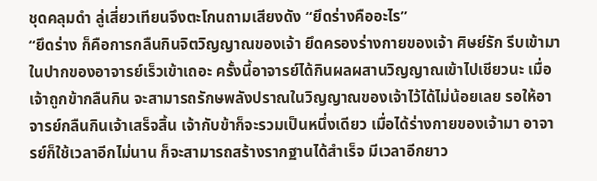ชุดคลุมดำ ลู่เสี่ยวเทียนจึงตะโกนถามเสียงดัง “ยึดร่างคืออะไร”
“ยึดร่าง ก็คือการกลืนกินจิตวิญญาณของเจ้า ยึดครองร่างกายของเจ้า ศิษย์รัก รีบเข้ามาในปากของอาจารย์เร็วเข้าเถอะ ครั้งนี้อาจารย์ได้กินผลผสานวิญญาณเข้าไปเชียวนะ เมื่อเจ้าถูกข้ากลืนกิน จะสามารถรักษพลังปราณในวิญญาณของเจ้าไว้ได้ไม่น้อยเลย รอให้อาจารย์กลืนกินเจ้าเสร็จสิ้น เจ้ากับข้าก็จะรวมเป็นหนึ่งเดียว เมื่อได้ร่างกายของเจ้ามา อาจารย์ก็ใช้เวลาอีกไม่นาน ก็จะสามารถสร้างรากฐานได้สำเร็จ มีเวลาอีกยาว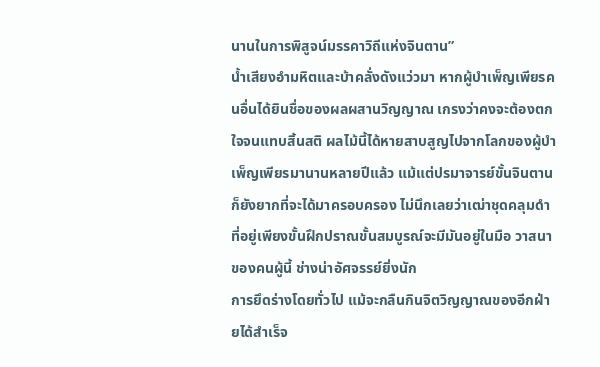นานในการพิสูจน์มรรคาวิถีแห่งจินตาน”
น้ำเสียงอำมหิตและบ้าคลั่งดังแว่วมา หากผู้บำเพ็ญเพียรคนอื่นได้ยินชื่อของผลผสานวิญญาณ เกรงว่าคงจะต้องตกใจจนแทบสิ้นสติ ผลไม้นี้ได้หายสาบสูญไปจากโลกของผู้บำเพ็ญเพียรมานานหลายปีแล้ว แม้แต่ปรมาจารย์ขั้นจินตานก็ยังยากที่จะได้มาครอบครอง ไม่นึกเลยว่าเฒ่าชุดคลุมดำที่อยู่เพียงขั้นฝึกปราณขั้นสมบูรณ์จะมีมันอยู่ในมือ วาสนาของคนผู้นี้ ช่างน่าอัศจรรย์ยิ่งนัก
การยึดร่างโดยทั่วไป แม้จะกลืนกินจิตวิญญาณของอีกฝ่ายได้สำเร็จ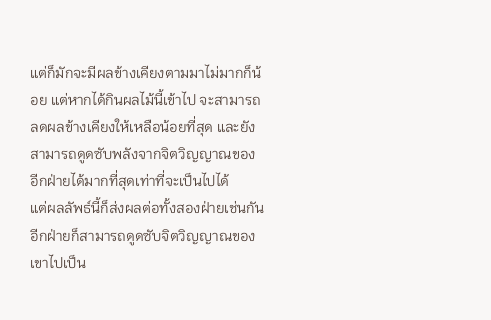แต่ก็มักจะมีผลข้างเคียงตามมาไม่มากก็น้อย แต่หากได้กินผลไม้นี้เข้าไป จะสามารถลดผลข้างเคียงให้เหลือน้อยที่สุด และยังสามารถดูดซับพลังจากจิตวิญญาณของอีกฝ่ายได้มากที่สุดเท่าที่จะเป็นไปได้
แต่ผลลัพธ์นี้ก็ส่งผลต่อทั้งสองฝ่ายเช่นกัน อีกฝ่ายก็สามารถดูดซับจิตวิญญาณของเขาไปเป็น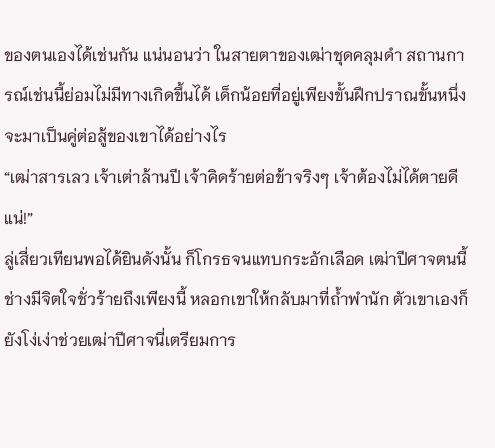ของตนเองได้เช่นกัน แน่นอนว่า ในสายตาของเฒ่าชุดคลุมดำ สถานการณ์เช่นนี้ย่อมไม่มีทางเกิดขึ้นได้ เด็กน้อยที่อยู่เพียงขั้นฝึกปราณขั้นหนึ่ง จะมาเป็นคู่ต่อสู้ของเขาได้อย่างไร
“เฒ่าสารเลว เจ้าเต่าล้านปี เจ้าคิดร้ายต่อข้าจริงๆ เจ้าต้องไม่ได้ตายดีแน่!”
ลู่เสี่ยวเทียนพอได้ยินดังนั้น ก็โกรธจนแทบกระอักเลือด เฒ่าปีศาจตนนี้ช่างมีจิตใจชั่วร้ายถึงเพียงนี้ หลอกเขาให้กลับมาที่ถ้ำพำนัก ตัวเขาเองก็ยังโง่เง่าช่วยเฒ่าปีศาจนี่เตรียมการ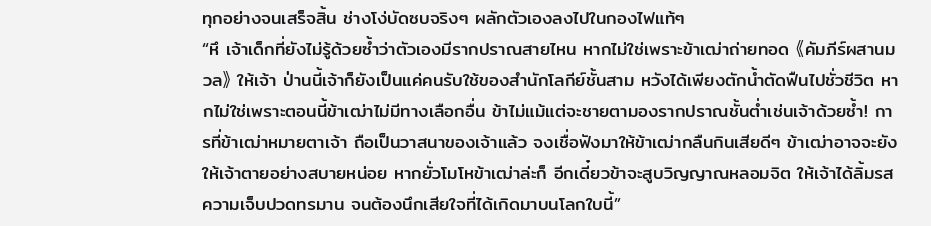ทุกอย่างจนเสร็จสิ้น ช่างโง่บัดซบจริงๆ ผลักตัวเองลงไปในกองไฟแท้ๆ
“หึ เจ้าเด็กที่ยังไม่รู้ด้วยซ้ำว่าตัวเองมีรากปราณสายไหน หากไม่ใช่เพราะข้าเฒ่าถ่ายทอด 《คัมภีร์ผสานมวล》 ให้เจ้า ป่านนี้เจ้าก็ยังเป็นแค่คนรับใช้ของสำนักโลกีย์ชั้นสาม หวังได้เพียงตักน้ำตัดฟืนไปชั่วชีวิต หากไม่ใช่เพราะตอนนี้ข้าเฒ่าไม่มีทางเลือกอื่น ข้าไม่แม้แต่จะชายตามองรากปราณชั้นต่ำเช่นเจ้าด้วยซ้ำ! การที่ข้าเฒ่าหมายตาเจ้า ถือเป็นวาสนาของเจ้าแล้ว จงเชื่อฟังมาให้ข้าเฒ่ากลืนกินเสียดีๆ ข้าเฒ่าอาจจะยังให้เจ้าตายอย่างสบายหน่อย หากยั่วโมโหข้าเฒ่าล่ะก็ อีกเดี๋ยวข้าจะสูบวิญญาณหลอมจิต ให้เจ้าได้ลิ้มรสความเจ็บปวดทรมาน จนต้องนึกเสียใจที่ได้เกิดมาบนโลกใบนี้”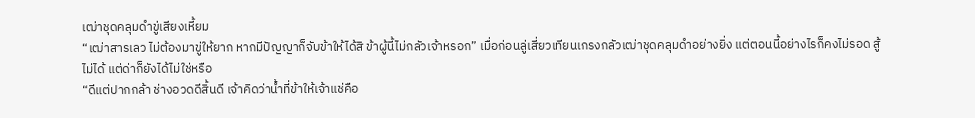เฒ่าชุดคลุมดำขู่เสียงเหี้ยม
“เฒ่าสารเลว ไม่ต้องมาขู่ให้ยาก หากมีปัญญาก็จับข้าให้ได้สิ ข้าผู้นี้ไม่กลัวเจ้าหรอก” เมื่อก่อนลู่เสี่ยวเทียนเกรงกลัวเฒ่าชุดคลุมดำอย่างยิ่ง แต่ตอนนี้อย่างไรก็คงไม่รอด สู้ไม่ได้ แต่ด่าก็ยังได้ไม่ใช่หรือ
“ดีแต่ปากกล้า ช่างอวดดีสิ้นดี เจ้าคิดว่าน้ำที่ข้าให้เจ้าแช่คือ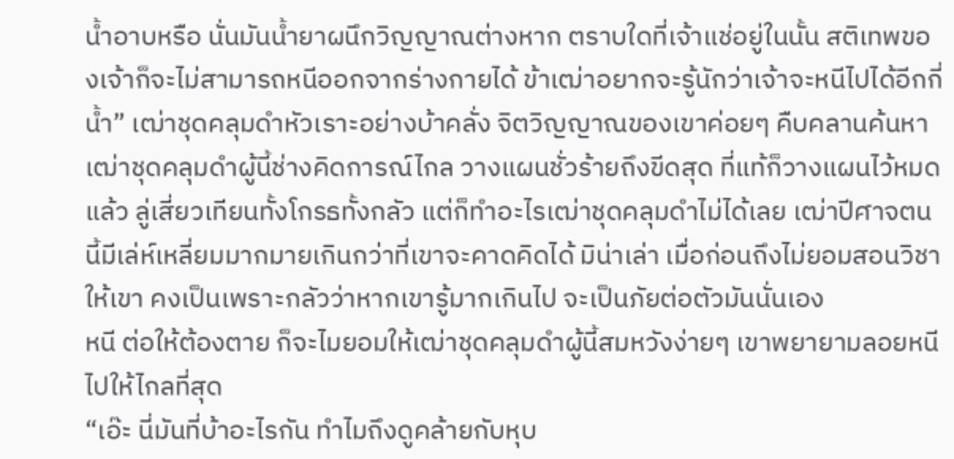น้ำอาบหรือ นั่นมันน้ำยาผนึกวิญญาณต่างหาก ตราบใดที่เจ้าแช่อยู่ในนั้น สติเทพของเจ้าก็จะไม่สามารถหนีออกจากร่างกายได้ ข้าเฒ่าอยากจะรู้นักว่าเจ้าจะหนีไปได้อีกกี่น้ำ” เฒ่าชุดคลุมดำหัวเราะอย่างบ้าคลั่ง จิตวิญญาณของเขาค่อยๆ คืบคลานค้นหา
เฒ่าชุดคลุมดำผู้นี้ช่างคิดการณ์ไกล วางแผนชั่วร้ายถึงขีดสุด ที่แท้ก็วางแผนไว้หมดแล้ว ลู่เสี่ยวเทียนทั้งโกรธทั้งกลัว แต่ก็ทำอะไรเฒ่าชุดคลุมดำไม่ได้เลย เฒ่าปีศาจตนนี้มีเล่ห์เหลี่ยมมากมายเกินกว่าที่เขาจะคาดคิดได้ มิน่าเล่า เมื่อก่อนถึงไม่ยอมสอนวิชาให้เขา คงเป็นเพราะกลัวว่าหากเขารู้มากเกินไป จะเป็นภัยต่อตัวมันนั่นเอง
หนี ต่อให้ต้องตาย ก็จะไมยอมให้เฒ่าชุดคลุมดำผู้นี้สมหวังง่ายๆ เขาพยายามลอยหนีไปให้ไกลที่สุด
“เอ๊ะ นี่มันที่บ้าอะไรกัน ทำไมถึงดูคล้ายกับหุบ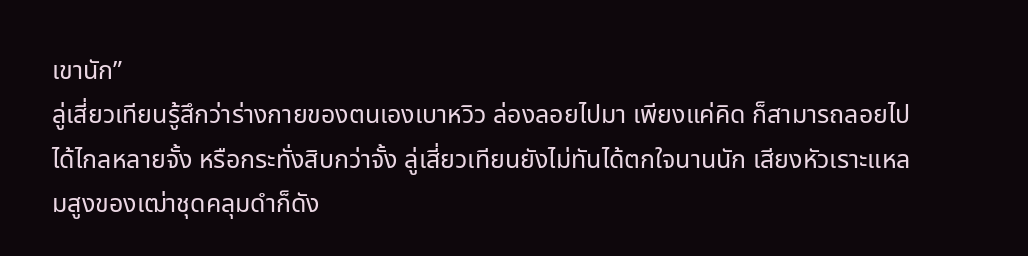เขานัก”
ลู่เสี่ยวเทียนรู้สึกว่าร่างกายของตนเองเบาหวิว ล่องลอยไปมา เพียงแค่คิด ก็สามารถลอยไปได้ไกลหลายจั้ง หรือกระทั่งสิบกว่าจั้ง ลู่เสี่ยวเทียนยังไม่ทันได้ตกใจนานนัก เสียงหัวเราะแหลมสูงของเฒ่าชุดคลุมดำก็ดัง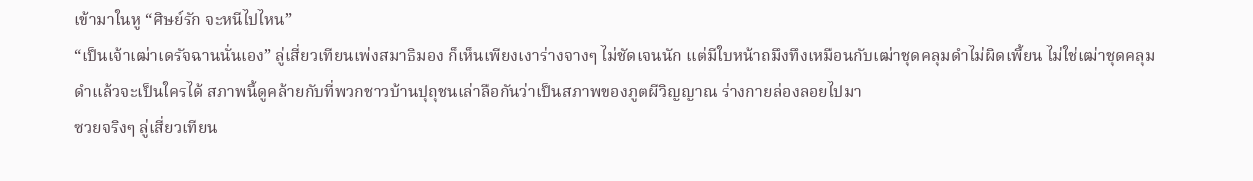เข้ามาในหู “ศิษย์รัก จะหนีไปไหน”
“เป็นเจ้าเฒ่าเดรัจฉานนั่นเอง” ลู่เสี่ยวเทียนเพ่งสมาธิมอง ก็เห็นเพียงเงาร่างจางๆ ไม่ชัดเจนนัก แต่มีใบหน้าถมึงทึงเหมือนกับเฒ่าชุดคลุมดำไม่ผิดเพี้ยน ไม่ใช่เฒ่าชุดคลุมดำแล้วจะเป็นใครได้ สภาพนี้ดูคล้ายกับที่พวกชาวบ้านปุถุชนเล่าลือกันว่าเป็นสภาพของภูตผีวิญญาณ ร่างกายล่องลอยไปมา
ซวยจริงๆ ลู่เสี่ยวเทียน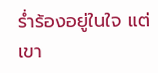ร่ำร้องอยู่ในใจ แต่เขา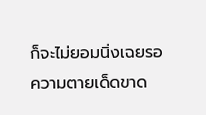ก็จะไม่ยอมนิ่งเฉยรอความตายเด็ดขาด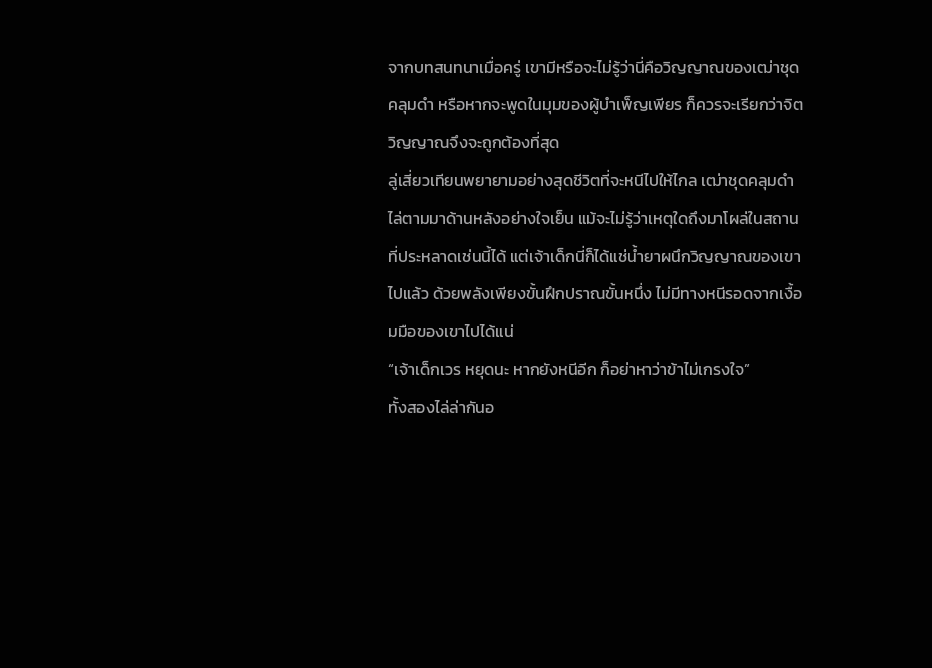จากบทสนทนาเมื่อครู่ เขามีหรือจะไม่รู้ว่านี่คือวิญญาณของเฒ่าชุดคลุมดำ หรือหากจะพูดในมุมของผู้บำเพ็ญเพียร ก็ควรจะเรียกว่าจิตวิญญาณจึงจะถูกต้องที่สุด
ลู่เสี่ยวเทียนพยายามอย่างสุดชีวิตที่จะหนีไปให้ไกล เฒ่าชุดคลุมดำไล่ตามมาด้านหลังอย่างใจเย็น แม้จะไม่รู้ว่าเหตุใดถึงมาโผล่ในสถานที่ประหลาดเช่นนี้ได้ แต่เจ้าเด็กนี่ก็ได้แช่น้ำยาผนึกวิญญาณของเขาไปแล้ว ด้วยพลังเพียงขั้นฝึกปราณขั้นหนึ่ง ไม่มีทางหนีรอดจากเงื้อมมือของเขาไปได้แน่
“เจ้าเด็กเวร หยุดนะ หากยังหนีอีก ก็อย่าหาว่าข้าไม่เกรงใจ”
ทั้งสองไล่ล่ากันอ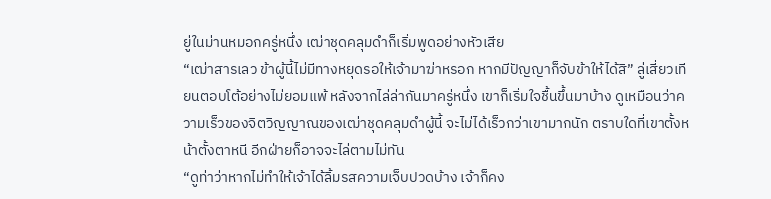ยู่ในม่านหมอกครู่หนึ่ง เฒ่าชุดคลุมดำก็เริ่มพูดอย่างหัวเสีย
“เฒ่าสารเลว ข้าผู้นี้ไม่มีทางหยุดรอให้เจ้ามาฆ่าหรอก หากมีปัญญาก็จับข้าให้ได้สิ” ลู่เสี่ยวเทียนตอบโต้อย่างไม่ยอมแพ้ หลังจากไล่ล่ากันมาครู่หนึ่ง เขาก็เริ่มใจชื้นขึ้นมาบ้าง ดูเหมือนว่าความเร็วของจิตวิญญาณของเฒ่าชุดคลุมดำผู้นี้ จะไม่ได้เร็วกว่าเขามากนัก ตราบใดที่เขาตั้งหน้าตั้งตาหนี อีกฝ่ายก็อาจจะไล่ตามไม่ทัน
“ดูท่าว่าหากไม่ทำให้เจ้าได้ลิ้มรสความเจ็บปวดบ้าง เจ้าก็คง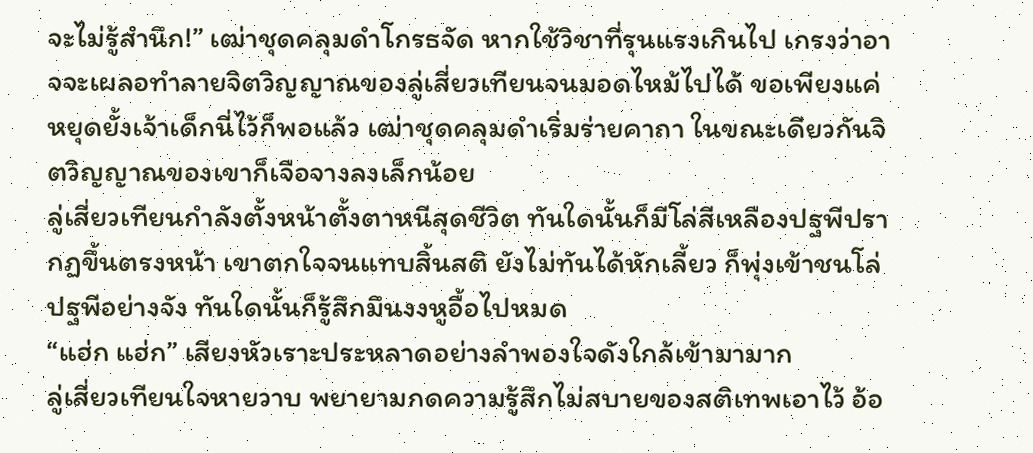จะไม่รู้สำนึก!” เฒ่าชุดคลุมดำโกรธจัด หากใช้วิชาที่รุนแรงเกินไป เกรงว่าอาจจะเผลอทำลายจิตวิญญาณของลู่เสี่ยวเทียนจนมอดไหม้ไปได้ ขอเพียงแค่หยุดยั้งเจ้าเด็กนี่ไว้ก็พอแล้ว เฒ่าชุดคลุมดำเริ่มร่ายคาถา ในขณะเดียวกันจิตวิญญาณของเขาก็เจือจางลงเล็กน้อย
ลู่เสี่ยวเทียนกำลังตั้งหน้าตั้งตาหนีสุดชีวิต ทันใดนั้นก็มีโล่สีเหลืองปฐพีปรากฏขึ้นตรงหน้า เขาตกใจจนแทบสิ้นสติ ยังไม่ทันได้หักเลี้ยว ก็พุ่งเข้าชนโล่ปฐพีอย่างจัง ทันใดนั้นก็รู้สึกมึนงงหูอื้อไปหมด
“แฮ่ก แฮ่ก” เสียงหัวเราะประหลาดอย่างลำพองใจดังใกล้เข้ามามาก
ลู่เสี่ยวเทียนใจหายวาบ พยายามกดความรู้สึกไม่สบายของสติเทพเอาไว้ อ้อ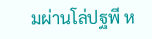มผ่านโล่ปฐพี ห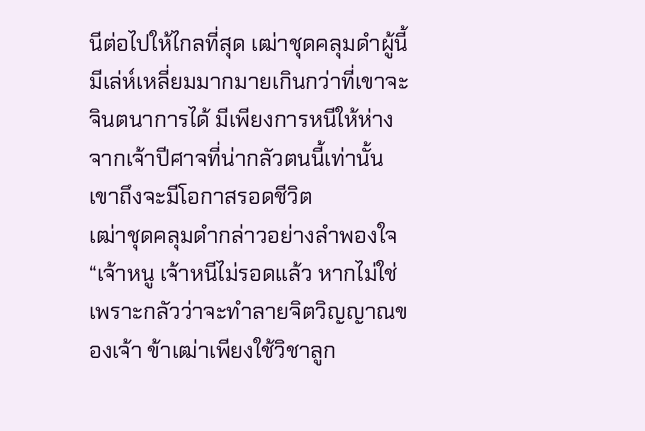นีต่อไปให้ไกลที่สุด เฒ่าชุดคลุมดำผู้นี้มีเล่ห์เหลี่ยมมากมายเกินกว่าที่เขาจะจินตนาการได้ มีเพียงการหนีให้ห่างจากเจ้าปีศาจที่น่ากลัวตนนี้เท่านั้น เขาถึงจะมีโอกาสรอดชีวิต
เฒ่าชุดคลุมดำกล่าวอย่างลำพองใจ “เจ้าหนู เจ้าหนีไม่รอดแล้ว หากไม่ใช่เพราะกลัวว่าจะทำลายจิตวิญญาณของเจ้า ข้าเฒ่าเพียงใช้วิชาลูก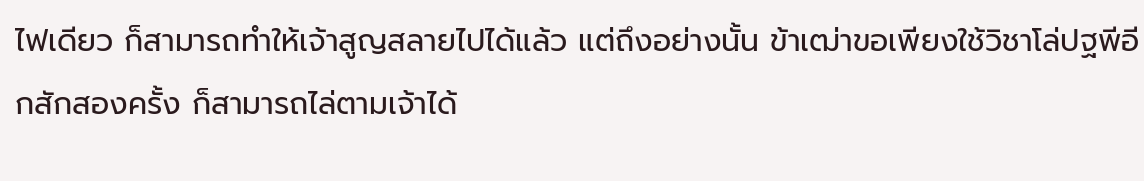ไฟเดียว ก็สามารถทำให้เจ้าสูญสลายไปได้แล้ว แต่ถึงอย่างนั้น ข้าเฒ่าขอเพียงใช้วิชาโล่ปฐพีอีกสักสองครั้ง ก็สามารถไล่ตามเจ้าได้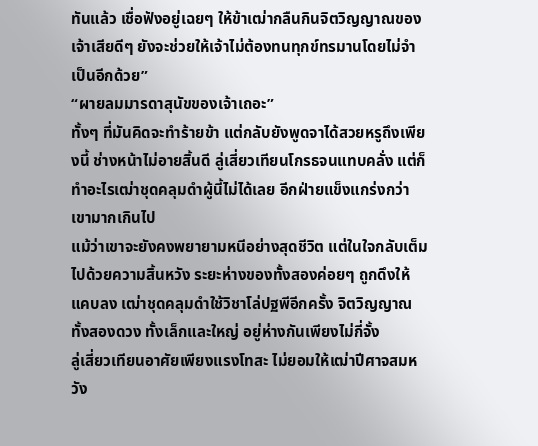ทันแล้ว เชื่อฟังอยู่เฉยๆ ให้ข้าเฒ่ากลืนกินจิตวิญญาณของเจ้าเสียดีๆ ยังจะช่วยให้เจ้าไม่ต้องทนทุกข์ทรมานโดยไม่จำเป็นอีกด้วย”
“ผายลมมารดาสุนัขของเจ้าเถอะ”
ทั้งๆ ที่มันคิดจะทำร้ายข้า แต่กลับยังพูดจาได้สวยหรูถึงเพียงนี้ ช่างหน้าไม่อายสิ้นดี ลู่เสี่ยวเทียนโกรธจนแทบคลั่ง แต่ก็ทำอะไรเฒ่าชุดคลุมดำผู้นี้ไม่ได้เลย อีกฝ่ายแข็งแกร่งกว่าเขามากเกินไป
แม้ว่าเขาจะยังคงพยายามหนีอย่างสุดชีวิต แต่ในใจกลับเต็มไปด้วยความสิ้นหวัง ระยะห่างของทั้งสองค่อยๆ ถูกดึงให้แคบลง เฒ่าชุดคลุมดำใช้วิชาโล่ปฐพีอีกครั้ง จิตวิญญาณทั้งสองดวง ทั้งเล็กและใหญ่ อยู่ห่างกันเพียงไม่กี่จั้ง
ลู่เสี่ยวเทียนอาศัยเพียงแรงโทสะ ไม่ยอมให้เฒ่าปีศาจสมหวัง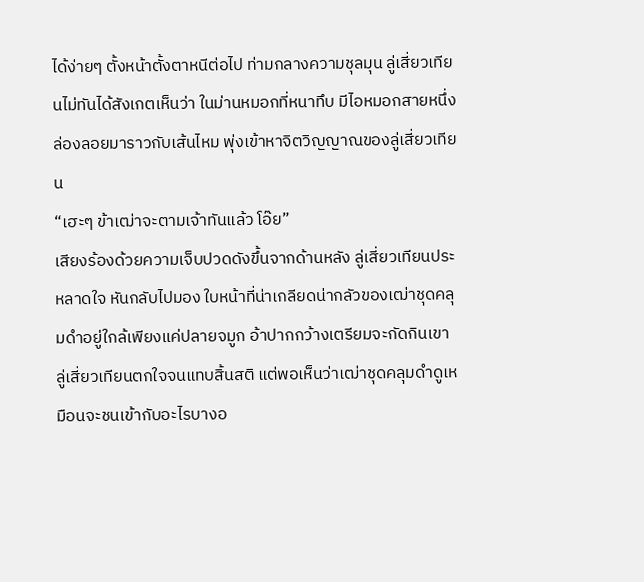ได้ง่ายๆ ตั้งหน้าตั้งตาหนีต่อไป ท่ามกลางความชุลมุน ลู่เสี่ยวเทียนไม่ทันได้สังเกตเห็นว่า ในม่านหมอกที่หนาทึบ มีไอหมอกสายหนึ่งล่องลอยมาราวกับเส้นไหม พุ่งเข้าหาจิตวิญญาณของลู่เสี่ยวเทียน
“เฮะๆ ข้าเฒ่าจะตามเจ้าทันแล้ว โอ๊ย”
เสียงร้องด้วยความเจ็บปวดดังขึ้นจากด้านหลัง ลู่เสี่ยวเทียนประหลาดใจ หันกลับไปมอง ใบหน้าที่น่าเกลียดน่ากลัวของเฒ่าชุดคลุมดำอยู่ใกล้เพียงแค่ปลายจมูก อ้าปากกว้างเตรียมจะกัดกินเขา ลู่เสี่ยวเทียนตกใจจนแทบสิ้นสติ แต่พอเห็นว่าเฒ่าชุดคลุมดำดูเหมือนจะชนเข้ากับอะไรบางอ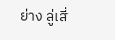ย่าง ลู่เสี่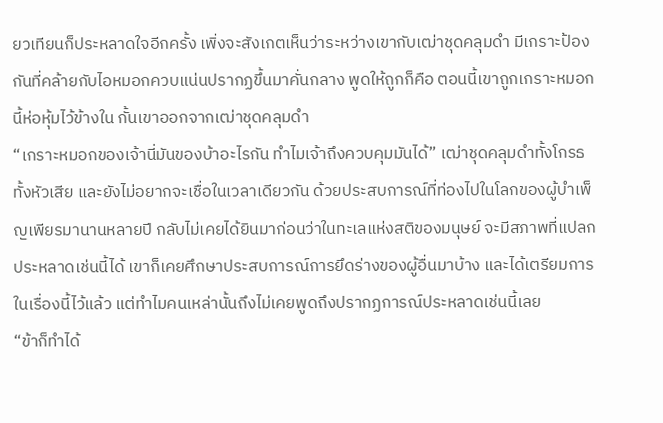ยวเทียนก็ประหลาดใจอีกครั้ง เพิ่งจะสังเกตเห็นว่าระหว่างเขากับเฒ่าชุดคลุมดำ มีเกราะป้องกันที่คล้ายกับไอหมอกควบแน่นปรากฏขึ้นมาคั่นกลาง พูดให้ถูกก็คือ ตอนนี้เขาถูกเกราะหมอกนี้ห่อหุ้มไว้ข้างใน กั้นเขาออกจากเฒ่าชุดคลุมดำ
“เกราะหมอกของเจ้านี่มันของบ้าอะไรกัน ทำไมเจ้าถึงควบคุมมันได้” เฒ่าชุดคลุมดำทั้งโกรธทั้งหัวเสีย และยังไม่อยากจะเชื่อในเวลาเดียวกัน ด้วยประสบการณ์ที่ท่องไปในโลกของผู้บำเพ็ญเพียรมานานหลายปี กลับไม่เคยได้ยินมาก่อนว่าในทะเลแห่งสติของมนุษย์ จะมีสภาพที่แปลกประหลาดเช่นนี้ได้ เขาก็เคยศึกษาประสบการณ์การยึดร่างของผู้อื่นมาบ้าง และได้เตรียมการในเรื่องนี้ไว้แล้ว แต่ทำไมคนเหล่านั้นถึงไม่เคยพูดถึงปรากฏการณ์ประหลาดเช่นนี้เลย
“ข้าก็ทำได้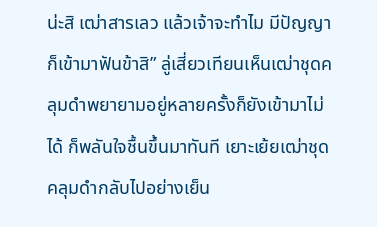น่ะสิ เฒ่าสารเลว แล้วเจ้าจะทำไม มีปัญญาก็เข้ามาฟันข้าสิ” ลู่เสี่ยวเทียนเห็นเฒ่าชุดคลุมดำพยายามอยู่หลายครั้งก็ยังเข้ามาไม่ได้ ก็พลันใจชื้นขึ้นมาทันที เยาะเย้ยเฒ่าชุดคลุมดำกลับไปอย่างเย็น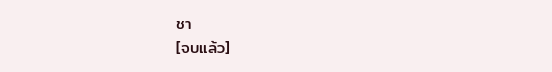ชา
[จบแล้ว]